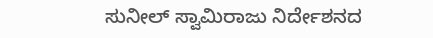ಸುನೀಲ್ ಸ್ವಾಮಿರಾಜು ನಿರ್ದೇಶನದ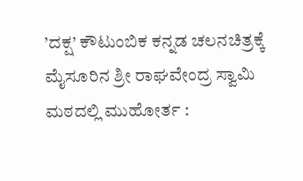’ದಕ್ಷ’ ಕೌಟುಂಬಿಕ ಕನ್ನಡ ಚಲನಚಿತ್ರಕ್ಕೆ ಮೈಸೂರಿನ ಶ್ರೀ ರಾಘವೇಂದ್ರ ಸ್ವಾಮಿ ಮಠದಲ್ಲಿ ಮುಹೋರ್ತ :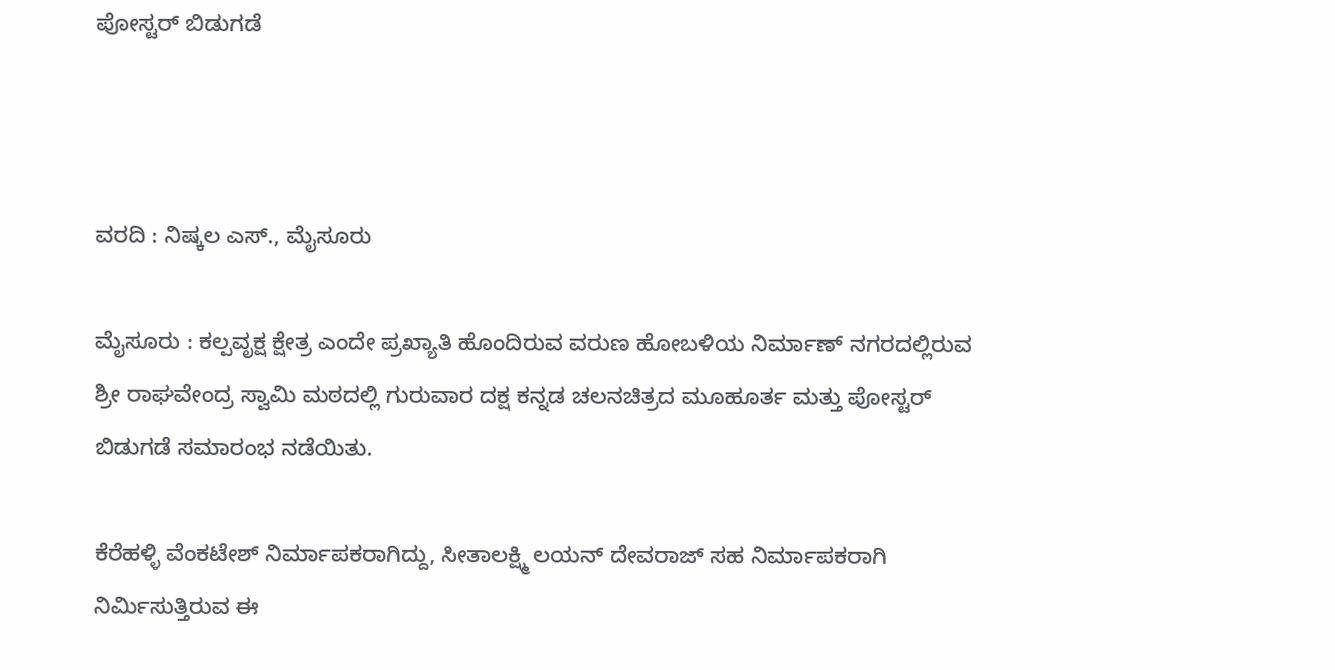ಪೋಸ್ಟರ್ ಬಿಡುಗಡೆ



ವರದಿ : ನಿಷ್ಕಲ ಎಸ್., ಮೈಸೂರು

ಮೈಸೂರು : ಕಲ್ಪವೃಕ್ಷ ಕ್ಷೇತ್ರ ಎಂದೇ ಪ್ರಖ್ಯಾತಿ ಹೊಂದಿರುವ ವರುಣ ಹೋಬಳಿಯ ನಿರ್ಮಾಣ್ ನಗರದಲ್ಲಿರುವ ಶ್ರೀ ರಾಘವೇಂದ್ರ ಸ್ವಾಮಿ ಮಠದಲ್ಲಿ ಗುರುವಾರ ದಕ್ಷ ಕನ್ನಡ ಚಲನಚಿತ್ರದ ಮೂಹೂರ್ತ ಮತ್ತು ಪೋಸ್ಟರ್ ಬಿಡುಗಡೆ ಸಮಾರಂಭ ನಡೆಯಿತು.

ಕೆರೆಹಳ್ಳಿ ವೆಂಕಟೇಶ್ ನಿರ್ಮಾಪಕರಾಗಿದ್ದು, ಸೀತಾಲಕ್ಷ್ಮಿ ಲಯನ್ ದೇವರಾಜ್ ಸಹ ನಿರ್ಮಾಪಕರಾಗಿ ನಿರ್ಮಿಸುತ್ತಿರುವ ಈ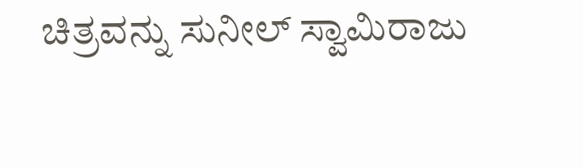ಚಿತ್ರವನ್ನು ಸುನೀಲ್ ಸ್ವಾಮಿರಾಜು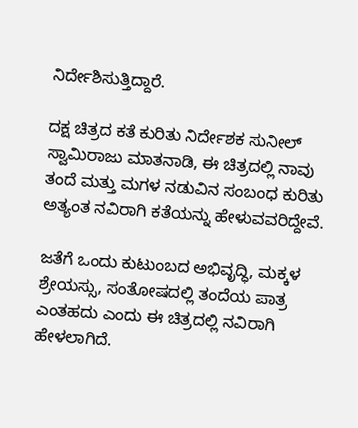ನಿರ್ದೇಶಿಸುತ್ತಿದ್ದಾರೆ.

ದಕ್ಷ ಚಿತ್ರದ ಕತೆ ಕುರಿತು ನಿರ್ದೇಶಕ ಸುನೀಲ್ ಸ್ವಾಮಿರಾಜು ಮಾತನಾಡಿ, ಈ ಚಿತ್ರದಲ್ಲಿ ನಾವು ತಂದೆ ಮತ್ತು ಮಗಳ ನಡುವಿನ ಸಂಬಂಧ ಕುರಿತು ಅತ್ಯಂತ ನವಿರಾಗಿ ಕತೆಯನ್ನು ಹೇಳುವವರಿದ್ದೇವೆ.

ಜತೆಗೆ ಒಂದು ಕುಟುಂಬದ ಅಭಿವೃದ್ಧಿ, ಮಕ್ಕಳ ಶ್ರೇಯಸ್ಸು, ಸಂತೋಷದಲ್ಲಿ ತಂದೆಯ ಪಾತ್ರ ಎಂತಹದು ಎಂದು ಈ ಚಿತ್ರದಲ್ಲಿ ನವಿರಾಗಿ ಹೇಳಲಾಗಿದೆ.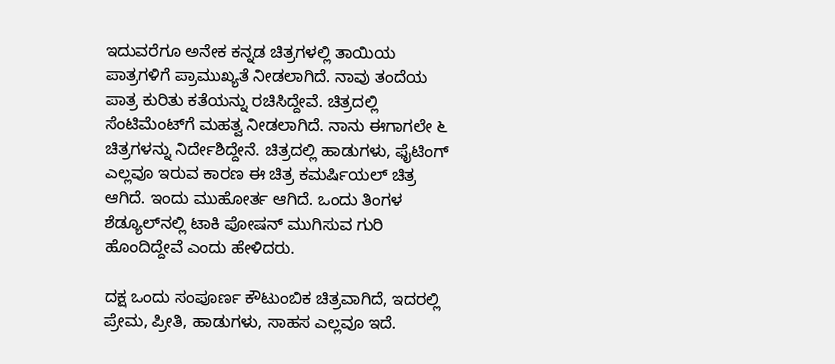ಇದುವರೆಗೂ ಅನೇಕ ಕನ್ನಡ ಚಿತ್ರಗಳಲ್ಲಿ ತಾಯಿಯ ಪಾತ್ರಗಳಿಗೆ ಪ್ರಾಮುಖ್ಯತೆ ನೀಡಲಾಗಿದೆ. ನಾವು ತಂದೆಯ ಪಾತ್ರ ಕುರಿತು ಕತೆಯನ್ನು ರಚಿಸಿದ್ದೇವೆ. ಚಿತ್ರದಲ್ಲಿ ಸೆಂಟಿಮೆಂಟ್‌ಗೆ ಮಹತ್ವ ನೀಡಲಾಗಿದೆ. ನಾನು ಈಗಾಗಲೇ ೬ ಚಿತ್ರಗಳನ್ನು ನಿರ್ದೇಶಿದ್ದೇನೆ. ಚಿತ್ರದಲ್ಲಿ ಹಾಡುಗಳು, ಫೈಟಿಂಗ್ ಎಲ್ಲವೂ ಇರುವ ಕಾರಣ ಈ ಚಿತ್ರ ಕಮರ್ಷಿಯಲ್ ಚಿತ್ರ ಆಗಿದೆ. ಇಂದು ಮುಹೋರ್ತ ಆಗಿದೆ. ಒಂದು ತಿಂಗಳ ಶೆಡ್ಯೂಲ್‌ನಲ್ಲಿ ಟಾಕಿ ಪೋಷನ್ ಮುಗಿಸುವ ಗುರಿ ಹೊಂದಿದ್ದೇವೆ ಎಂದು ಹೇಳಿದರು.

ದಕ್ಷ ಒಂದು ಸಂಪೂರ್ಣ ಕೌಟುಂಬಿಕ ಚಿತ್ರವಾಗಿದೆ, ಇದರಲ್ಲಿ ಪ್ರೇಮ, ಪ್ರೀತಿ, ಹಾಡುಗಳು, ಸಾಹಸ ಎಲ್ಲವೂ ಇದೆ.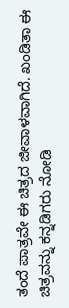ತಂದೆ ಪಾತ್ರವೇ ಈ ಚಿತ್ರದ ಜೀವಾಳವಾಗಿದೆ. ಖಂಡಿತಾ ಈ ಚಿತ್ರವನ್ನು ಕನ್ನಡಿಗರು ನೋಡಿ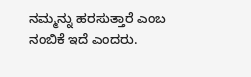ನಮ್ಮನ್ನು ಹರಸುತ್ತಾರೆ ಎಂಬ ನಂಬಿಕೆ ಇದೆ ಎಂದರು.